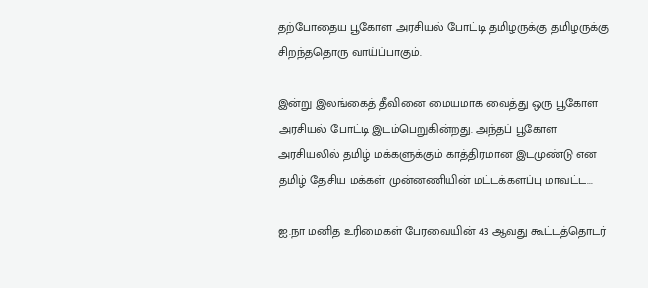தற்போதைய பூகோள அரசியல் போட்டி தமிழருக்கு தமிழருக்கு சிறந்ததொரு வாய்ப்பாகும்.

இன்று இலங்கைத் தீவினை மையமாக வைத்து ஒரு பூகோள அரசியல் போட்டி இடம்பெறுகின்றது. அந்தப் பூகோள அரசியலில் தமிழ் மக்களுக்கும் காத்திரமான இடமுண்டு என தமிழ் தேசிய மக்கள் முன்னணியின் மட்டக்களப்பு மாவட்ட...

ஐ.நா மனித உரிமைகள் பேரவையின் 43 ஆவது கூட்டத்தொடர்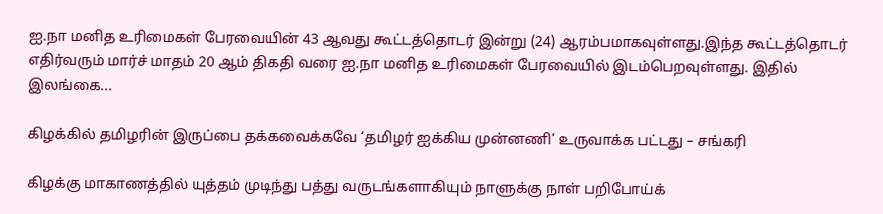ஐ.நா மனித உரிமைகள் பேரவையின் 43 ஆவது கூட்டத்தொடர் இன்று (24) ஆரம்பமாகவுள்ளது.இந்த கூட்டத்தொடர் எதிர்வரும் மார்ச் மாதம் 20 ஆம் திகதி வரை ஐ.நா மனித உரிமைகள் பேரவையில் இடம்பெறவுள்ளது. இதில் இலங்கை...

கிழக்கில் தமிழரின் இருப்பை தக்கவைக்கவே ‘தமிழர் ஐக்கிய முன்னணி’ உருவாக்க பட்டது – சங்கரி

கிழக்கு மாகாணத்தில் யுத்தம் முடிந்து பத்து வருடங்களாகியும் நாளுக்கு நாள் பறிபோய்க்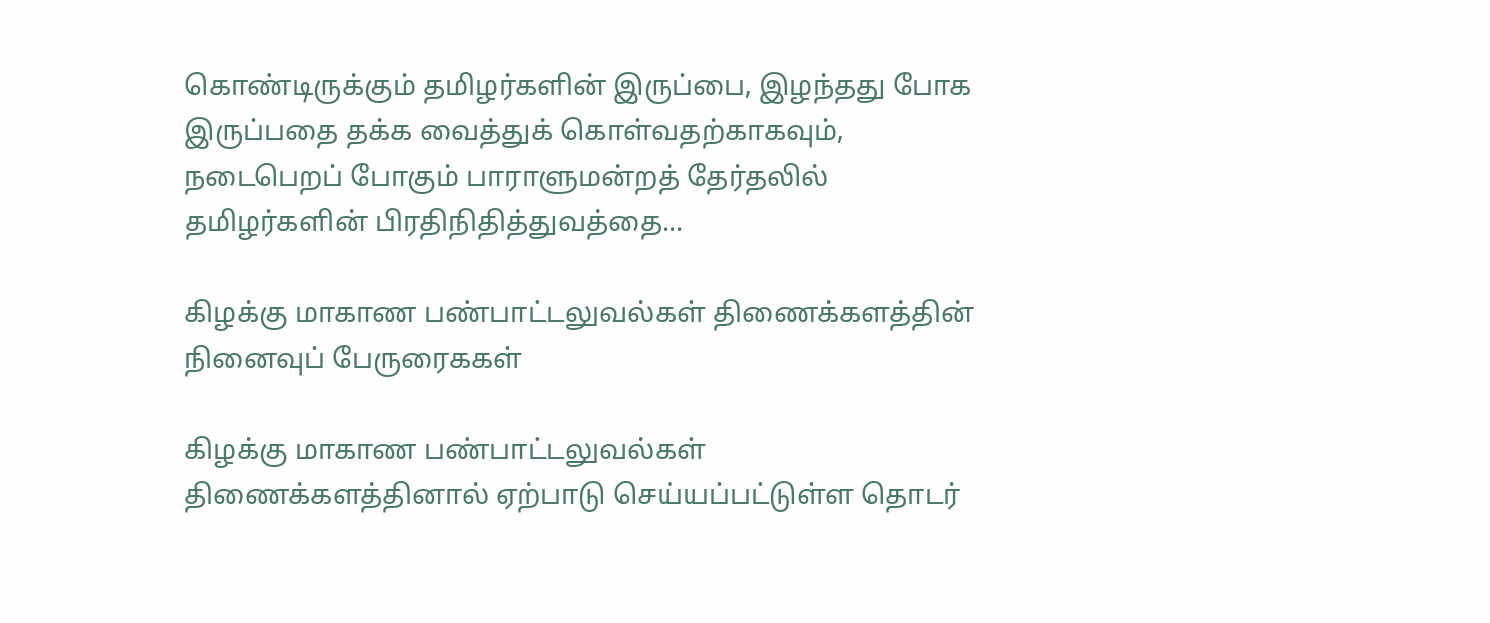கொண்டிருக்கும் தமிழர்களின் இருப்பை, இழந்தது போக இருப்பதை தக்க வைத்துக் கொள்வதற்காகவும், நடைபெறப் போகும் பாராளுமன்றத் தேர்தலில் தமிழர்களின் பிரதிநிதித்துவத்தை...

கிழக்கு மாகாண பண்பாட்டலுவல்கள் திணைக்களத்தின் நினைவுப் பேருரைககள்

கிழக்கு மாகாண பண்பாட்டலுவல்கள் திணைக்களத்தினால் ஏற்பாடு செய்யப்பட்டுள்ள தொடர்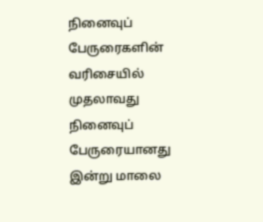நினைவுப் பேருரைகளின் வரிசையில் முதலாவது நினைவுப் பேருரையானது இன்று மாலை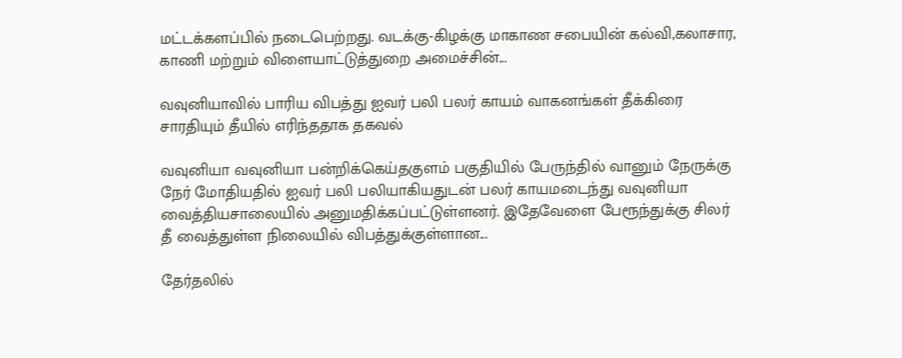மட்டக்களப்பில் நடைபெற்றது. வடக்கு-கிழக்கு மாகாண சபையின் கல்வி,கலாசார, காணி மற்றும் விளையாட்டுத்துறை அமைச்சின்...

வவுனியாவில் பாரிய விபத்து ஐவர் பலி பலர் காயம் வாகனங்கள் தீக்கிரை சாரதியும் தீயில் எரிந்ததாக தகவல்

வவுனியா வவுனியா பன்றிக்கெய்தகுளம் பகுதியில் பேருந்தில் வானும் நேருக்கு நேர் மோதியதில் ஐவர் பலி பலியாகியதுடன் பலர் காயமடைந்து வவுனியா வைத்தியசாலையில் அனுமதிக்கப்பட்டுள்ளனர். இதேவேளை பேரூந்துக்கு சிலர் தீ வைத்துள்ள நிலையில் விபத்துக்குள்ளான...

தேர்தலில்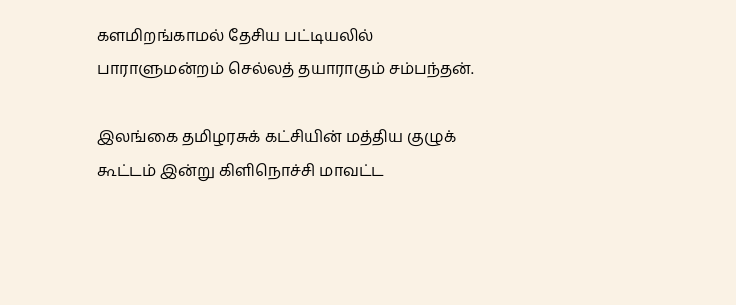களமிறங்காமல் தேசிய பட்டியலில் பாராளுமன்றம் செல்லத் தயாராகும் சம்பந்தன்.

இலங்கை தமிழரசுக் கட்சியின் மத்திய குழுக் கூட்டம் இன்று கிளிநொச்சி மாவட்ட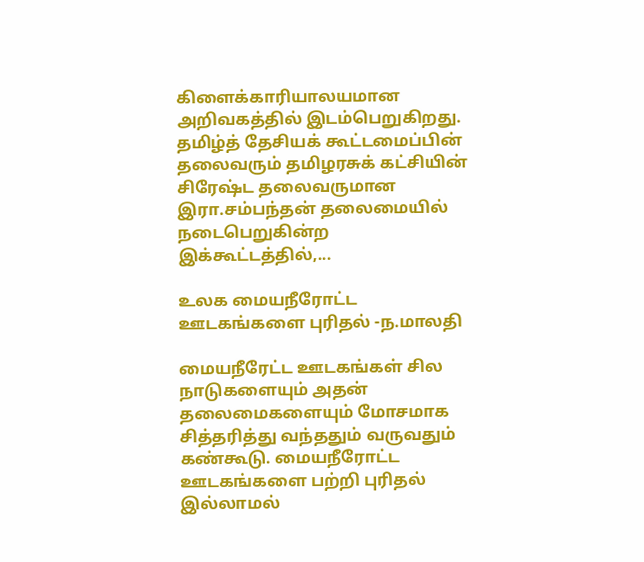கிளைக்காரியாலயமான அறிவகத்தில் இடம்பெறுகிறது. தமிழ்த் தேசியக் கூட்டமைப்பின் தலைவரும் தமிழரசுக் கட்சியின் சிரேஷ்ட தலைவருமான இரா.சம்பந்தன் தலைமையில் நடைபெறுகின்ற இக்கூட்டத்தில்,...

உலக மையநீரோட்ட ஊடகங்களை புரிதல் -ந.மாலதி

மையநீரேட்ட ஊடகங்கள் சில நாடுகளையும் அதன் தலைமைகளையும் மோசமாக சித்தரித்து வந்ததும் வருவதும் கண்கூடு. மையநீரோட்ட ஊடகங்களை பற்றி புரிதல் இல்லாமல்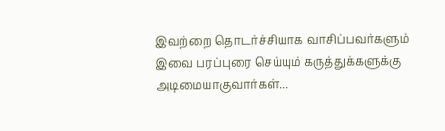இவற்றை தொடர்ச்சியாக வாசிப்பவர்களும் இவை பரப்புரை செய்யும் கருத்துக்களுக்கு அடிமையாகுவார்கள்...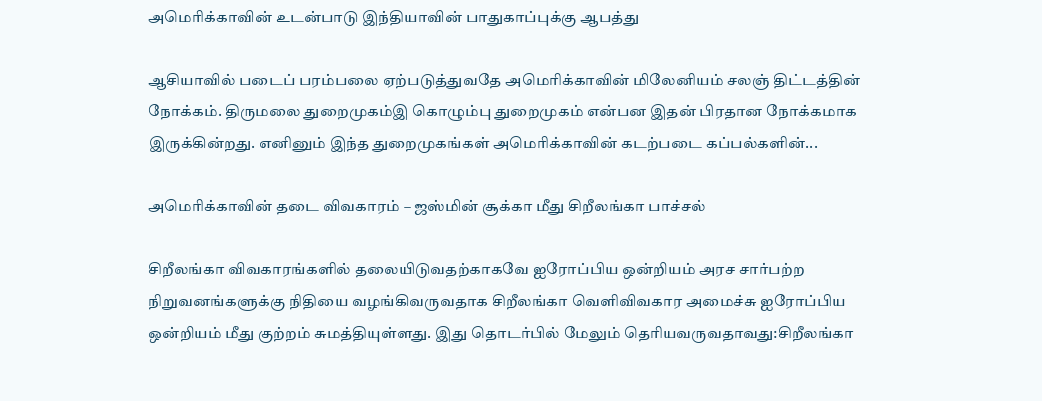அமெரிக்காவின் உடன்பாடு இந்தியாவின் பாதுகாப்புக்கு ஆபத்து

ஆசியாவில் படைப் பரம்பலை ஏற்படுத்துவதே அமெரிக்காவின் மிலேனியம் சலஞ் திட்டத்தின் நோக்கம். திருமலை துறைமுகம்இ கொழும்பு துறைமுகம் என்பன இதன் பிரதான நோக்கமாக இருக்கின்றது. எனினும் இந்த துறைமுகங்கள் அமெரிக்காவின் கடற்படை கப்பல்களின்...

அமெரிக்காவின் தடை விவகாரம் – ஜஸ்மின் சூக்கா மீது சிறீலங்கா பாச்சல்

சிறீலங்கா விவகாரங்களில் தலையிடுவதற்காகவே ஐரோப்பிய ஒன்றியம் அரச சார்பற்ற நிறுவனங்களுக்கு நிதியை வழங்கிவருவதாக சிறீலங்கா வெளிவிவகார அமைச்சு ஐரோப்பிய ஒன்றியம் மீது குற்றம் சுமத்தியுள்ளது. இது தொடர்பில் மேலும் தெரியவருவதாவது:சிறீலங்கா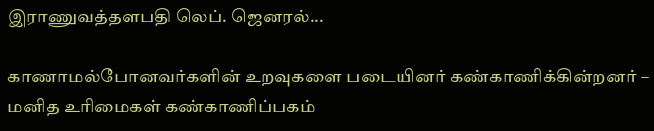இராணுவத்தளபதி லெப். ஜெனரல்...

காணாமல்போனவர்களின் உறவுகளை படையினர் கண்காணிக்கின்றனர் – மனித உரிமைகள் கண்காணிப்பகம்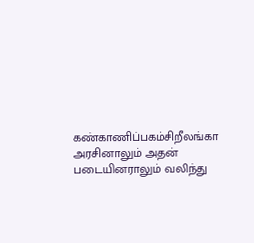கண்காணிப்பகம்சிறீலங்கா அரசினாலும் அதன் படையினராலும் வலிந்து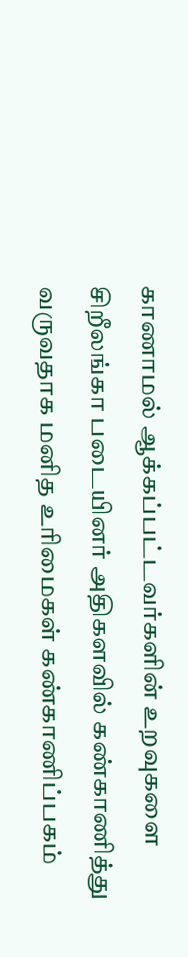காணாமல் ஆக்கப்பட்டவர்களின் உறவுகளை சிறீலங்கா படையினர் அதிகளவில் கண்காணித்து வருவதாக மனித உரிமைகள் கண்காணிப்பகம்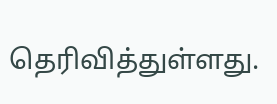தெரிவித்துள்ளது.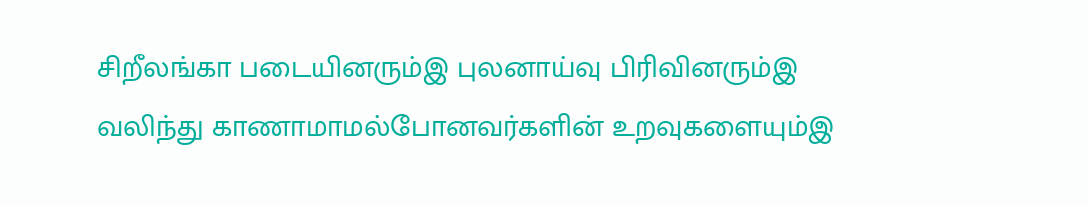சிறீலங்கா படையினரும்இ புலனாய்வு பிரிவினரும்இ வலிந்து காணாமாமல்போனவர்களின் உறவுகளையும்இ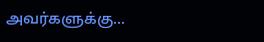அவர்களுக்கு...